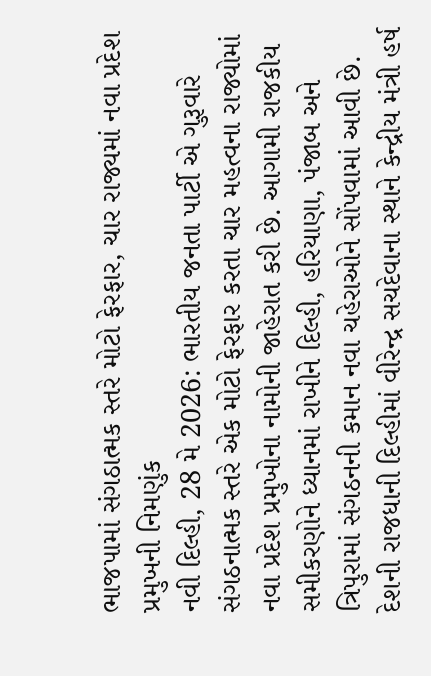ભાજપામાં સંગઠાત્મક સ્તરે મોટો ફેરફાર, ચાર રાજ્યમાં નવા પ્રદેશ પ્રમુખની નિમણુંક
નવી દિલ્હી, 28 મે 2026: ભારતીય જનતા પાર્ટી એ ગુરૂવારે સંગઠનાત્મક સ્તરે એક મોટો ફેરફાર કરતા ચાર મહત્વના રાજ્યોમાં નવા પ્રદેશ પ્રમુખોના નામોની જાહેરાત કરી છે. આગામી રાજકીય સમીકરણોને ધ્યાનમાં રાખીને દિલ્હી, હરિયાણા, પંજાબ અને ત્રિપુરામાં સંગઠનની કમાન નવા ચહેરાઓને સોંપવામાં આવી છે. દેશની રાજધાની દિલ્હીમાં વીરેન્દ્ર સચદેવાના સ્થાને કેન્દ્રીય મંત્રી હર્ષ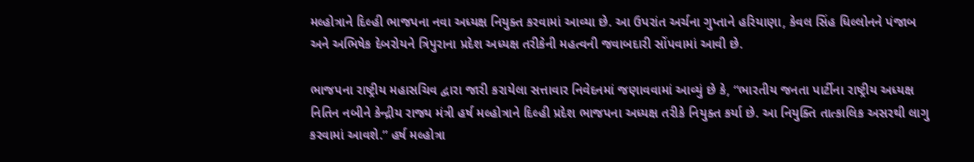મલ્હોત્રાને દિલ્હી ભાજપના નવા અધ્યક્ષ નિયુક્ત કરવામાં આવ્યા છે. આ ઉપરાંત અર્ચના ગુપ્તાને હરિયાણા, કેવલ સિંહ ધિલ્લોનને પંજાબ અને અભિષેક દેબરોયને ત્રિપુરાના પ્રદેશ અધ્યક્ષ તરીકેની મહત્વની જવાબદારી સોંપવામાં આવી છે.

ભાજપના રાષ્ટ્રીય મહાસચિવ દ્વારા જારી કરાયેલા સત્તાવાર નિવેદનમાં જણાવવામાં આવ્યું છે કે, “ભારતીય જનતા પાર્ટીના રાષ્ટ્રીય અધ્યક્ષ નિતિન નબીને કેન્દ્રીય રાજ્ય મંત્રી હર્ષ મલ્હોત્રાને દિલ્હી પ્રદેશ ભાજપના અધ્યક્ષ તરીકે નિયુક્ત કર્યા છે. આ નિયુક્તિ તાત્કાલિક અસરથી લાગુ કરવામાં આવશે.” હર્ષ મલ્હોત્રા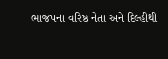ભાજપના વરિષ્ઠ નેતા અને દિલ્હીથી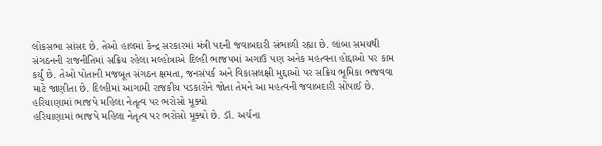લોકસભા સાંસદ છે. તેઓ હાલમાં કેન્દ્ર સરકારમાં મંત્રી પદની જવાબદારી સંભાળી રહ્યા છે. લાંબા સમયથી સંગઠનની રાજનીતિમાં સક્રિય રહેલા મલ્હોત્રાએ દિલ્હી ભાજપમાં અગાઉ પણ અનેક મહત્વના હોદ્દાઓ પર કામ કર્યું છે. તેઓ પોતાની મજબૂત સંગઠન ક્ષમતા, જનસંપર્ક અને વિકાસલક્ષી મુદ્દાઓ પર સક્રિય ભૂમિકા ભજવવા માટે જાણીતા છે. દિલ્હીમાં આગામી રાજકીય પડકારોને જોતા તેમને આ મહત્વની જવાબદારી સોંપાઈ છે.
હરિયાણામાં ભાજપે મહિલા નેતૃત્વ પર ભરોસો મૂક્યો
હરિયાણામાં ભાજપે મહિલા નેતૃત્વ પર ભરોસો મૂક્યો છે. ડૉ. અર્ચના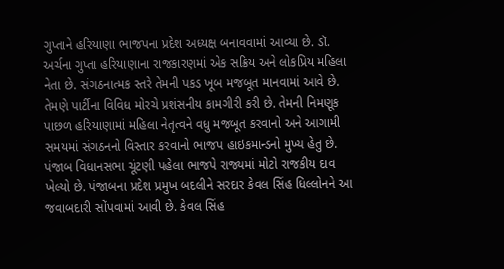ગુપ્તાને હરિયાણા ભાજપના પ્રદેશ અધ્યક્ષ બનાવવામાં આવ્યા છે. ડૉ. અર્ચના ગુપ્તા હરિયાણાના રાજકારણમાં એક સક્રિય અને લોકપ્રિય મહિલા નેતા છે. સંગઠનાત્મક સ્તરે તેમની પકડ ખૂબ મજબૂત માનવામાં આવે છે. તેમણે પાર્ટીના વિવિધ મોરચે પ્રશંસનીય કામગીરી કરી છે. તેમની નિમણૂક પાછળ હરિયાણામાં મહિલા નેતૃત્વને વધુ મજબૂત કરવાનો અને આગામી સમયમાં સંગઠનનો વિસ્તાર કરવાનો ભાજપ હાઇકમાન્ડનો મુખ્ય હેતુ છે. પંજાબ વિધાનસભા ચૂંટણી પહેલા ભાજપે રાજ્યમાં મોટો રાજકીય દાવ ખેલ્યો છે. પંજાબના પ્રદેશ પ્રમુખ બદલીને સરદાર કેવલ સિંહ ધિલ્લોનને આ જવાબદારી સોંપવામાં આવી છે. કેવલ સિંહ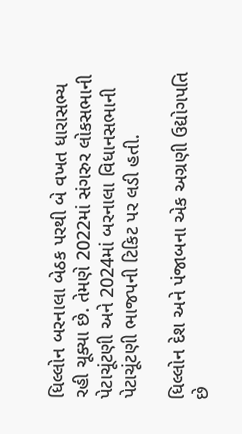ધિલ્લોન બરનાલા બેઠક પરથી બે વખત ધારાસભ્ય રહી ચૂક્યા છે. તેમણે 2022માં સંગરુર લોકસભાની પેટાચૂંટણી અને 2024માં બરનાલા વિધાનસભાની પેટાચૂંટણી ભાજપની ટિકિટ પર લડી હતી.

ધિલ્લોન દેશ અને પંજાબના એક અગ્રણી ઉદ્યોગપતિ છે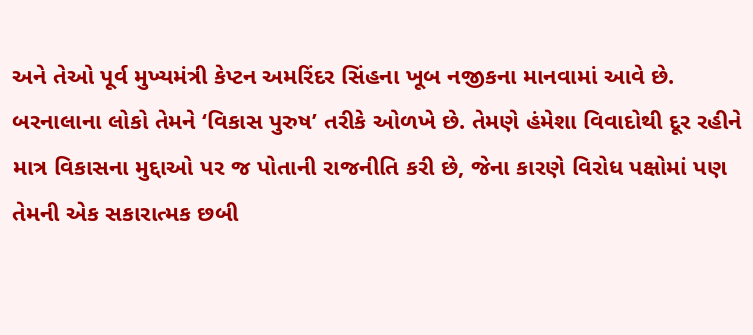અને તેઓ પૂર્વ મુખ્યમંત્રી કેપ્ટન અમરિંદર સિંહના ખૂબ નજીકના માનવામાં આવે છે. બરનાલાના લોકો તેમને ‘વિકાસ પુરુષ’ તરીકે ઓળખે છે. તેમણે હંમેશા વિવાદોથી દૂર રહીને માત્ર વિકાસના મુદ્દાઓ પર જ પોતાની રાજનીતિ કરી છે, જેના કારણે વિરોધ પક્ષોમાં પણ તેમની એક સકારાત્મક છબી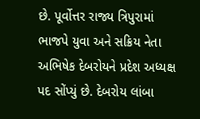છે. પૂર્વોત્તર રાજ્ય ત્રિપુરામાં ભાજપે યુવા અને સક્રિય નેતા અભિષેક દેબરોયને પ્રદેશ અધ્યક્ષ પદ સોંપ્યું છે. દેબરોય લાંબા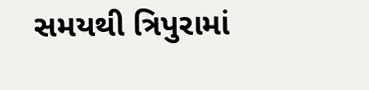સમયથી ત્રિપુરામાં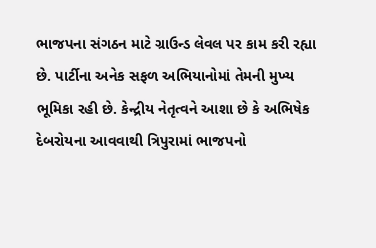ભાજપના સંગઠન માટે ગ્રાઉન્ડ લેવલ પર કામ કરી રહ્યા છે. પાર્ટીના અનેક સફળ અભિયાનોમાં તેમની મુખ્ય ભૂમિકા રહી છે. કેન્દ્રીય નેતૃત્વને આશા છે કે અભિષેક દેબરોયના આવવાથી ત્રિપુરામાં ભાજપનો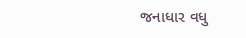જનાધાર વધુ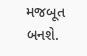મજબૂત બનશે.